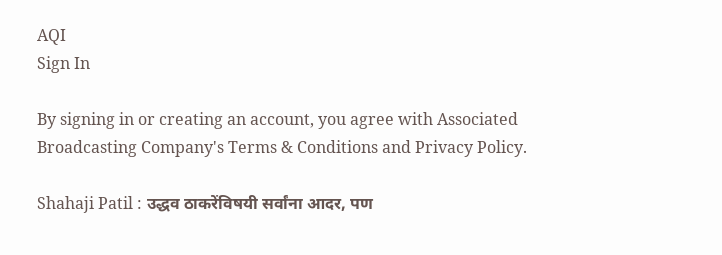AQI
Sign In

By signing in or creating an account, you agree with Associated Broadcasting Company's Terms & Conditions and Privacy Policy.

Shahaji Patil : उद्धव ठाकरेंविषयी सर्वांना आदर, पण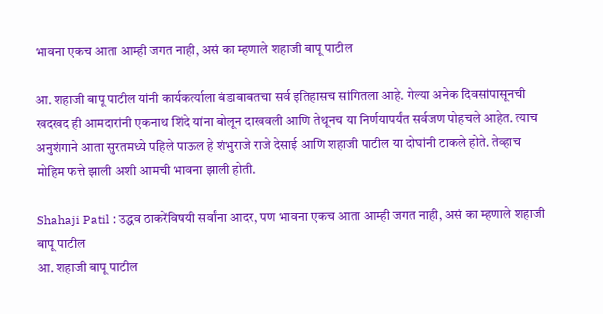भावना एकच आता आम्ही जगत नाही, असं का म्हणाले शहाजी बापू पाटील

आ. शहाजी बापू पाटील यांनी कार्यकर्त्याला बंडाबाबतचा सर्व इतिहासच सांगितला आहे. गेल्या अनेक दिवसांपासूनची खदखद ही आमदारांनी एकनाथ शिंदे यांना बोलून दाखवली आणि तेथूनच या निर्णयापर्यंत सर्वजण पोहचले आहेत. त्याच अनुशंगाने आता सुरतमध्ये पहिले पाऊल हे शंभुराजे राजे देसाई आणि शहाजी पाटील या दोघांनी टाकले होते. तेव्हाच मोहिम फत्ते झाली अशी आमची भावना झाली होती.

Shahaji Patil : उद्धव ठाकरेंविषयी सर्वांना आदर, पण भावना एकच आता आम्ही जगत नाही, असं का म्हणाले शहाजी बापू पाटील
आ. शहाजी बापू पाटील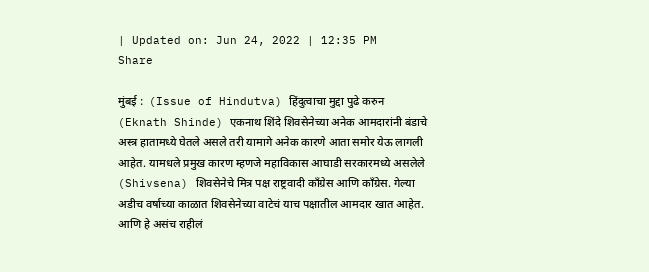| Updated on: Jun 24, 2022 | 12:35 PM
Share

मुंबई :  (Issue of Hindutva) हिंदुत्वाचा मुद्दा पुढे करुन (Eknath Shinde) एकनाथ शिंदे शिवसेनेच्या अनेक आमदारांनी बंडाचे अस्त्र हातामध्ये घेतले असले तरी यामागे अनेक कारणे आता समोर येऊ लागली आहेत. यामधले प्रमुख कारण म्हणजे महाविकास आघाडी सरकारमध्ये असलेले (Shivsena) शिवसेनेचे मित्र पक्ष राष्ट्रवादी कॉंग्रेस आणि कॉंग्रेस. गेल्या अडीच वर्षाच्या काळात शिवसेनेच्या वाटेचं याच पक्षातील आमदार खात आहेत. आणि हे असंच राहीलं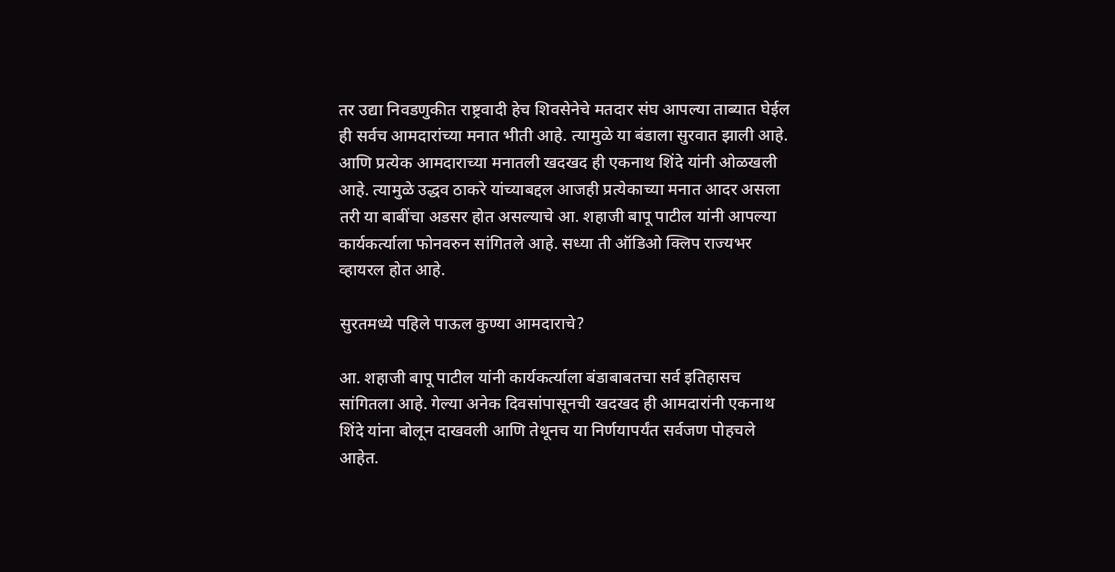तर उद्या निवडणुकीत राष्ट्रवादी हेच शिवसेनेचे मतदार संघ आपल्या ताब्यात घेईल ही सर्वच आमदारांच्या मनात भीती आहे. त्यामुळे या बंडाला सुरवात झाली आहे. आणि प्रत्येक आमदाराच्या मनातली खदखद ही एकनाथ शिंदे यांनी ओळखली आहे. त्यामुळे उद्धव ठाकरे यांच्याबद्दल आजही प्रत्येकाच्या मनात आदर असला तरी या बाबींचा अडसर होत असल्याचे आ. शहाजी बापू पाटील यांनी आपल्या कार्यकर्त्याला फोनवरुन सांगितले आहे. सध्या ती ऑडिओ क्लिप राज्यभर व्हायरल होत आहे.

सुरतमध्ये पहिले पाऊल कुण्या आमदाराचे?

आ. शहाजी बापू पाटील यांनी कार्यकर्त्याला बंडाबाबतचा सर्व इतिहासच सांगितला आहे. गेल्या अनेक दिवसांपासूनची खदखद ही आमदारांनी एकनाथ शिंदे यांना बोलून दाखवली आणि तेथूनच या निर्णयापर्यंत सर्वजण पोहचले आहेत.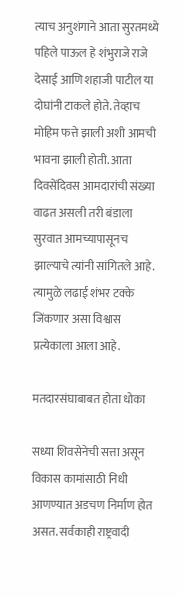त्याच अनुशंगाने आता सुरतमध्ये पहिले पाऊल हे शंभुराजे राजे देसाई आणि शहाजी पाटील या दोघांनी टाकले होते. तेव्हाच मोहिम फत्ते झाली अशी आमची भावना झाली होती. आता दिवसेंदिवस आमदारांची संख्या वाढत असली तरी बंडाला सुरवात आमच्यापासूनच झाल्याचे त्यांनी सांगितले आहे. त्यामुळे लढाई शंभर टक्के जिंकणार असा विश्वास प्रत्येकाला आला आहे.

मतदारसंघाबाबत होता धोका

सध्या शिवसेनेची सत्ता असून विकास कामांसाठी निधी आणण्यात अडचण निर्माण होत असत. सर्वकाही राष्ट्रवादी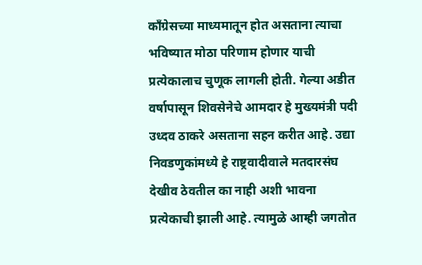कॉंग्रेसच्या माध्यमातून होत असताना त्याचा भविष्यात मोठा परिणाम होणार याची प्रत्येकालाच चुणूक लागली होती. गेल्या अडीत वर्षापासून शिवसेनेचे आमदार हे मुख्यमंत्री पदी उध्दव ठाकरे असताना सहन करीत आहे. उद्या निवडणुकांमध्ये हे राष्ट्रवादीवाले मतदारसंघ देखीव ठेवतील का नाही अशी भावना प्रत्येकाची झाली आहे. त्यामुळे आम्ही जगतोत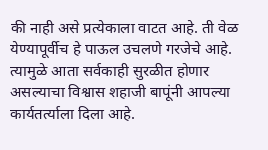की नाही असे प्रत्येकाला वाटत आहे. ती वेळ येण्यापूर्वीच हे पाऊल उचलणे गरजेचे आहे. त्यामुळे आता सर्वकाही सुरळीत होणार असल्याचा विश्वास शहाजी बापूंनी आपल्या कार्यतर्त्याला दिला आहे.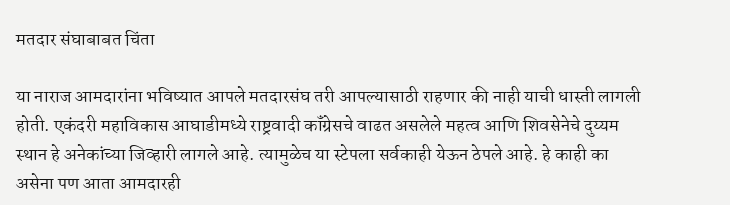मतदार संघाबाबत चिंता

या नाराज आमदारांना भविष्यात आपले मतदारसंघ तरी आपल्यासाठी राहणार की नाही याची धास्ती लागली होती. एकंदरी महाविकास आघाडीमध्ये राष्ट्रवादी कॉंग्रेसचे वाढत असलेले महत्व आणि शिवसेनेचे दुय्यम स्थान हे अनेकांच्या जिव्हारी लागले आहे. त्यामुळेच या स्टेपला सर्वकाही येऊन ठेपले आहे. हे काही का असेना पण आता आमदारही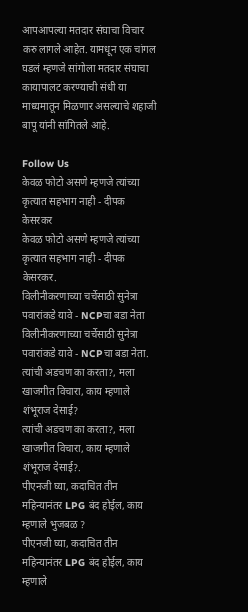आपआपल्या मतदार संघाचा विचार करु लागले आहेत. यामधून एक चांगल घडलं म्हणजे सांगोला मतदार संघाचा कायापालट करण्याची संधी या माध्यमातून मिळणार असल्याचे शहाजी बापू यांनी सांगितले आहे.

Follow Us
केवळ फोटो असणे म्हणजे त्यांच्या कृत्यात सहभाग नाही - दीपक केसरकर
केवळ फोटो असणे म्हणजे त्यांच्या कृत्यात सहभाग नाही - दीपक केसरकर.
विलीनीकरणाच्या चर्चेसाठी सुनेत्रा पवारांकडे यावे - NCPचा बडा नेता
विलीनीकरणाच्या चर्चेसाठी सुनेत्रा पवारांकडे यावे - NCPचा बडा नेता.
त्यांची अडचण का करता?, मला खाजगीत विचारा, काय म्हणाले शंभूराज देसाई?
त्यांची अडचण का करता?, मला खाजगीत विचारा, काय म्हणाले शंभूराज देसाई?.
पीएनजी घ्या, कदाचित तीन महिन्यानंतर LPG बंद होईल, काय म्हणाले भुजबळ ?
पीएनजी घ्या, कदाचित तीन महिन्यानंतर LPG बंद होईल, काय म्हणाले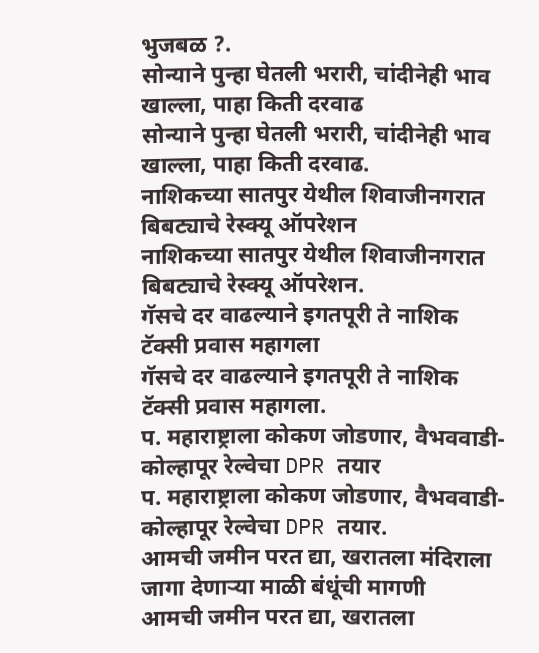भुजबळ ?.
सोन्याने पुन्हा घेतली भरारी, चांदीनेही भाव खाल्ला, पाहा किती दरवाढ
सोन्याने पुन्हा घेतली भरारी, चांदीनेही भाव खाल्ला, पाहा किती दरवाढ.
नाशिकच्या सातपुर येथील शिवाजीनगरात बिबट्याचे रेस्क्यू ऑपरेशन
नाशिकच्या सातपुर येथील शिवाजीनगरात बिबट्याचे रेस्क्यू ऑपरेशन.
गॅसचे दर वाढल्याने इगतपूरी ते नाशिक टॅक्सी प्रवास महागला
गॅसचे दर वाढल्याने इगतपूरी ते नाशिक टॅक्सी प्रवास महागला.
प. महाराष्ट्राला कोकण जोडणार, वैभववाडी-कोल्हापूर रेल्वेचा DPR तयार
प. महाराष्ट्राला कोकण जोडणार, वैभववाडी-कोल्हापूर रेल्वेचा DPR तयार.
आमची जमीन परत द्या, खरातला मंदिराला जागा देणाऱ्या माळी बंधूंची मागणी
आमची जमीन परत द्या, खरातला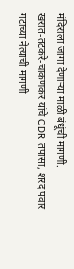मंदिराला जागा देणाऱ्या माळी बंधूंची मागणी.
खरात-तटकरे-चाकणकर यांचे CDR तपासा, शरद पवार गटाच्या नेत्याची मागणी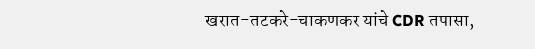खरात-तटकरे-चाकणकर यांचे CDR तपासा,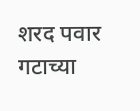शरद पवार गटाच्या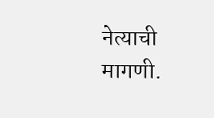नेत्याची मागणी.